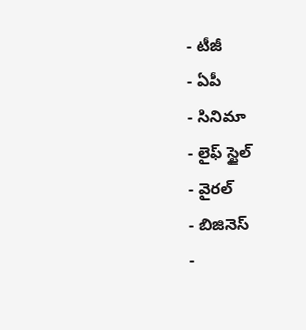- టీజీ
- ఏపీ
- సినిమా
- లైఫ్ స్టైల్
- వైరల్
- బిజినెస్
-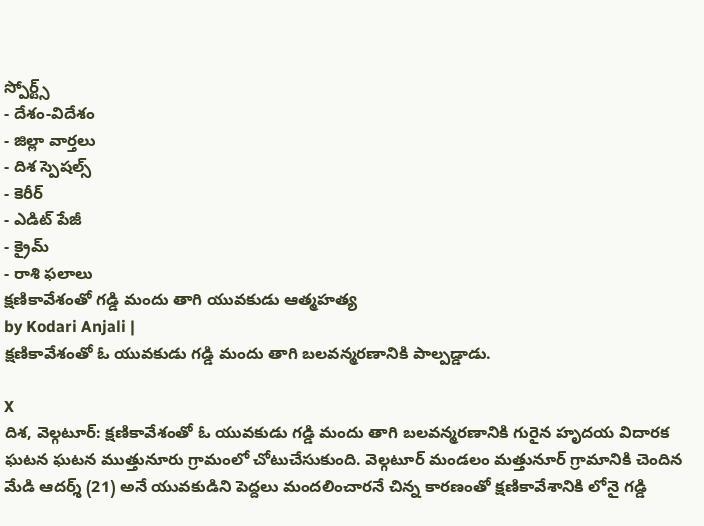స్పోర్ట్స్
- దేశం-విదేశం
- జిల్లా వార్తలు
- దిశ స్పెషల్స్
- కెరీర్
- ఎడిట్ పేజీ
- క్రైమ్
- రాశి ఫలాలు
క్షణికావేశంతో గడ్డి మందు తాగి యువకుడు ఆత్మహత్య
by Kodari Anjali |
క్షణికావేశంతో ఓ యువకుడు గడ్డి మందు తాగి బలవన్మరణానికి పాల్పడ్డాడు.

X
దిశ, వెల్గటూర్: క్షణికావేశంతో ఓ యువకుడు గడ్డి మందు తాగి బలవన్మరణానికి గురైన హృదయ విదారక ఘటన ఘటన ముత్తునూరు గ్రామంలో చోటుచేసుకుంది. వెల్గటూర్ మండలం మత్తునూర్ గ్రామానికి చెందిన మేడి ఆదర్శ్ (21) అనే యువకుడిని పెద్దలు మందలించారనే చిన్న కారణంతో క్షణికావేశానికి లోనై గడ్డి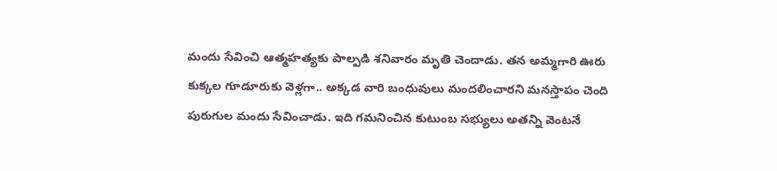మందు సేవించి ఆత్మహత్యకు పాల్పడి శనివారం మృతి చెందాడు. తన అమ్మగారి ఊరు కుక్కల గూడూరుకు వెళ్లగా.. అక్కడ వారి బంధువులు మందలించారని మనస్తాపం చెంది పురుగుల మందు సేవించాడు. ఇది గమనించిన కుటుంబ సభ్యులు అతన్ని వెంటనే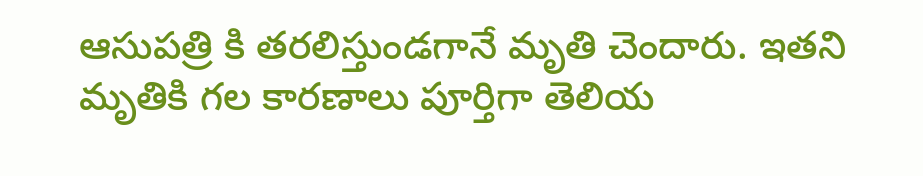ఆసుపత్రి కి తరలిస్తుండగానే మృతి చెందారు. ఇతని మృతికి గల కారణాలు పూర్తిగా తెలియ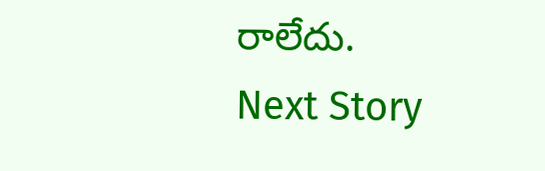రాలేదు.
Next Story